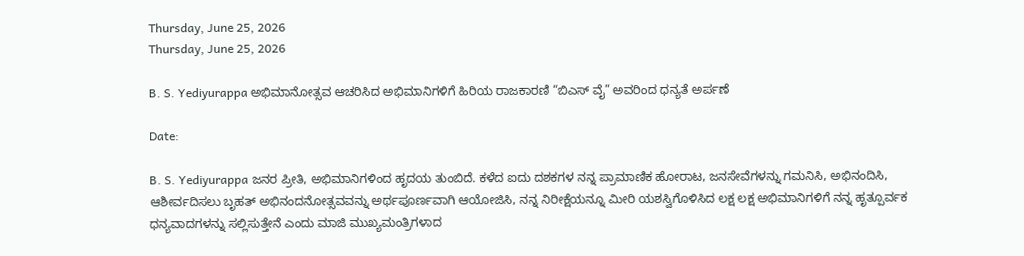Thursday, June 25, 2026
Thursday, June 25, 2026

B. S. Yediyurappa ಅಭಿಮಾನೋತ್ಸವ ಆಚರಿಸಿದ ಅಭಿಮಾನಿಗಳಿಗೆ ಹಿರಿಯ ರಾಜಕಾರಣಿ “ಬಿಎಸ್ ವೈ” ಅವರಿಂದ ಧನ್ಯತೆ ಅರ್ಪಣೆ

Date:

B. S. Yediyurappa ಜನರ ಪ್ರೀತಿ, ಅಭಿಮಾನಿಗಳಿಂದ ಹೃದಯ ತುಂಬಿದೆ. ಕಳೆದ ಐದು ದಶಕಗಳ ನನ್ನ ಪ್ರಾಮಾಣಿಕ ಹೋರಾಟ, ಜನಸೇವೆಗಳನ್ನು ಗಮನಿಸಿ, ಅಭಿನಂದಿಸಿ, ಆಶೀರ್ವದಿಸಲು ಬೃಹತ್ ಅಭಿನಂದನೋತ್ಸವವನ್ನು ಅರ್ಥಪೂರ್ಣವಾಗಿ ಆಯೋಜಿಸಿ, ನನ್ನ ನಿರೀಕ್ಷೆಯನ್ನೂ ಮೀರಿ ಯಶಸ್ವಿಗೊಳಿಸಿದ ಲಕ್ಷ ಲಕ್ಷ ಅಭಿಮಾನಿಗಳಿಗೆ ನನ್ನ ಹೃತ್ಪೂರ್ವಕ ಧನ್ಯವಾದಗಳನ್ನು ಸಲ್ಲಿಸುತ್ತೇನೆ ಎಂದು ಮಾಜಿ ಮುಖ್ಯಮಂತ್ರಿಗಳಾದ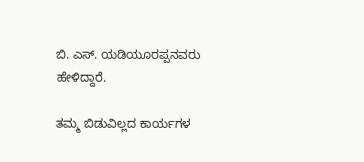ಬಿ. ಎಸ್. ಯಡಿಯೂರಪ್ಪನವರು ಹೇಳಿದ್ದಾರೆ.

ತಮ್ಮ ಬಿಡುವಿಲ್ಲದ ಕಾರ್ಯಗಳ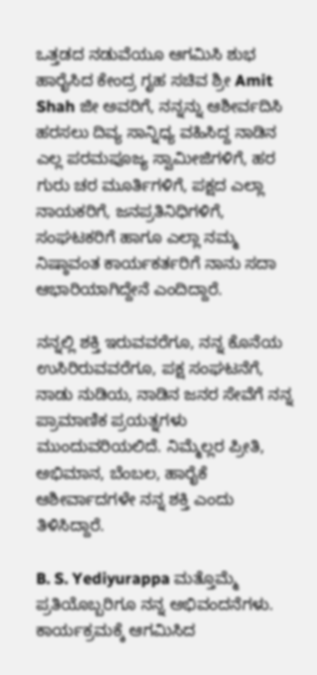ಒತ್ತಡದ ನಡುವೆಯೂ ಆಗಮಿಸಿ ಶುಭ ಹಾರೈಸಿದ ಕೇಂದ್ರ ಗೃಹ ಸಚಿವ ಶ್ರೀ Amit Shah ಜೀ ಅವರಿಗೆ, ನನ್ನನ್ನು ಆಶೀರ್ವದಿಸಿ ಹರಸಲು ದಿವ್ಯ ಸಾನ್ನಿಧ್ಯ ವಹಿಸಿದ್ದ ನಾಡಿನ ಎಲ್ಲ ಪರಮಪೂಜ್ಯ ಸ್ವಾಮೀಜಿಗಳಿಗೆ, ಹರ ಗುರು ಚರ ಮೂರ್ತಿಗಳಿಗೆ, ಪಕ್ಷದ ಎಲ್ಲಾ ನಾಯಕರಿಗೆ, ಜನಪ್ರತಿನಿಧಿಗಳಿಗೆ, ಸಂಘಟಕರಿಗೆ ಹಾಗೂ ಎಲ್ಲಾ ನಮ್ಮ ನಿಷ್ಠಾವಂತ ಕಾರ್ಯಕರ್ತರಿಗೆ ನಾನು ಸದಾ ಆಭಾರಿಯಾಗಿದ್ದೇನೆ ಎಂದಿದ್ದಾರೆ.

ನನ್ನಲ್ಲಿ ಶಕ್ತಿ ಇರುವವರೆಗೂ, ನನ್ನ ಕೊನೆಯ ಉಸಿರಿರುವವರೆಗೂ, ಪಕ್ಷ ಸಂಘಟನೆಗೆ, ನಾಡು ನುಡಿಯ, ನಾಡಿನ ಜನರ ಸೇವೆಗೆ ನನ್ನ ಪ್ರಾಮಾಣಿಕ ಪ್ರಯತ್ನಗಳು ಮುಂದುವರಿಯಲಿದೆ. ನಿಮ್ಮೆಲ್ಲರ ಪ್ರೀತಿ, ಅಭಿಮಾನ, ಬೆಂಬಲ, ಹಾರೈಕೆ ಆಶೀರ್ವಾದಗಳೇ ನನ್ನ ಶಕ್ತಿ ಎಂದು ತಿಳಿಸಿದ್ದಾರೆ.

B. S. Yediyurappa ಮತ್ತೊಮ್ಮೆ ಪ್ರತಿಯೊಬ್ಬರಿಗೂ ನನ್ನ ಅಭಿವಂದನೆಗಳು. ಕಾರ್ಯಕ್ರಮಕ್ಕೆ ಆಗಮಿಸಿದ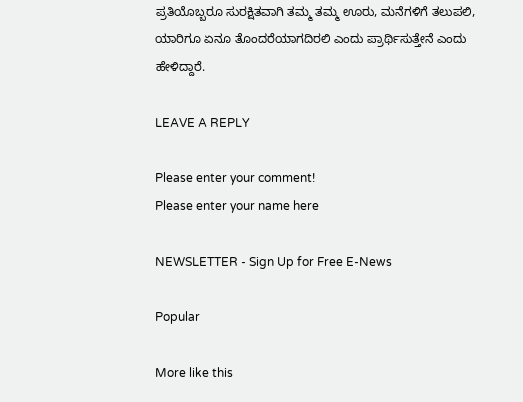ಪ್ರತಿಯೊಬ್ಬರೂ ಸುರಕ್ಷಿತವಾಗಿ ತಮ್ಮ ತಮ್ಮ ಊರು, ಮನೆಗಳಿಗೆ ತಲುಪಲಿ, ಯಾರಿಗೂ ಏನೂ ತೊಂದರೆಯಾಗದಿರಲಿ ಎಂದು ಪ್ರಾರ್ಥಿಸುತ್ತೇನೆ ಎಂದು ಹೇಳಿದ್ದಾರೆ.

LEAVE A REPLY

Please enter your comment!
Please enter your name here

NEWSLETTER - Sign Up for Free E-News

Popular

More like this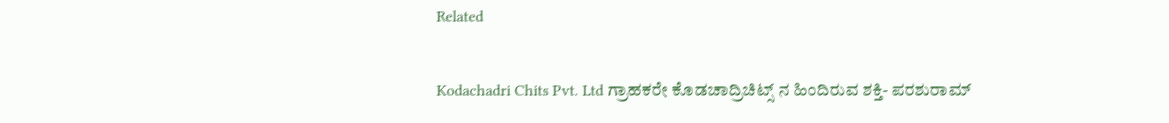Related

Kodachadri Chits Pvt. Ltd ಗ್ರಾಹಕರೇ ಕೊಡಚಾದ್ರಿಚಿಟ್ಸ್ ನ ಹಿಂದಿರುವ ಶಕ್ತಿ- ಪರಶುರಾಮ್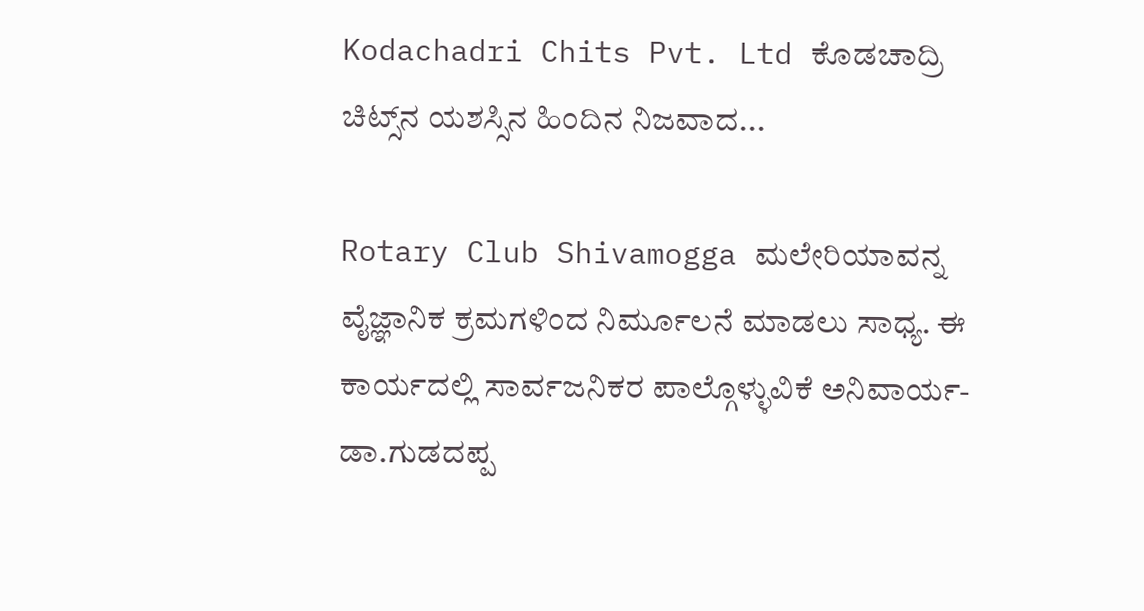Kodachadri Chits Pvt. Ltd ಕೊಡಚಾದ್ರಿ ಚಿಟ್ಸ್‌ನ ಯಶಸ್ಸಿನ ಹಿಂದಿನ ನಿಜವಾದ...

Rotary Club Shivamogga ಮಲೇರಿಯಾವನ್ನ ವೈಜ್ಞಾನಿಕ ಕ್ರಮಗಳಿಂದ ನಿರ್ಮೂಲನೆ ಮಾಡಲು ಸಾಧ್ಯ. ಈ ಕಾರ್ಯದಲ್ಲಿ ಸಾರ್ವಜನಿಕರ ಪಾಲ್ಗೊಳ್ಳುವಿಕೆ ಅನಿವಾರ್ಯ- ಡಾ.ಗುಡದಪ್ಪ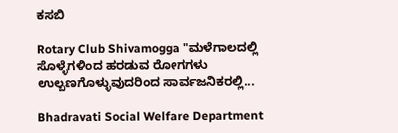ಕಸಬಿ

Rotary Club Shivamogga "ಮಳೆಗಾಲದಲ್ಲಿ ಸೊಳ್ಳೆಗಳಿಂದ ಹರಡುವ ರೋಗಗಳು ಉಲ್ಬಣಗೊಳ್ಳುವುದರಿಂದ ಸಾರ್ವಜನಿಕರಲ್ಲಿ...

Bhadravati Social Welfare Department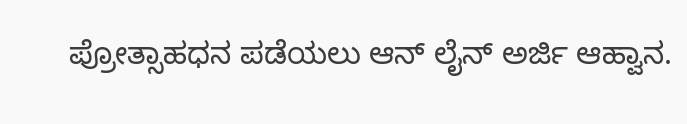ಪ್ರೋತ್ಸಾಹಧನ ಪಡೆಯಲು ಆನ್ ಲೈನ್ ಅರ್ಜಿ ಆಹ್ವಾನ.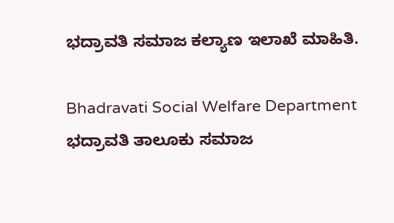ಭದ್ರಾವತಿ ಸಮಾಜ ಕಲ್ಯಾಣ ಇಲಾಖೆ ಮಾಹಿತಿ.

Bhadravati Social Welfare Department ಭದ್ರಾವತಿ ತಾಲೂಕು ಸಮಾಜ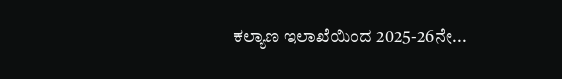ಕಲ್ಯಾಣ ಇಲಾಖೆಯಿಂದ 2025-26ನೇ...